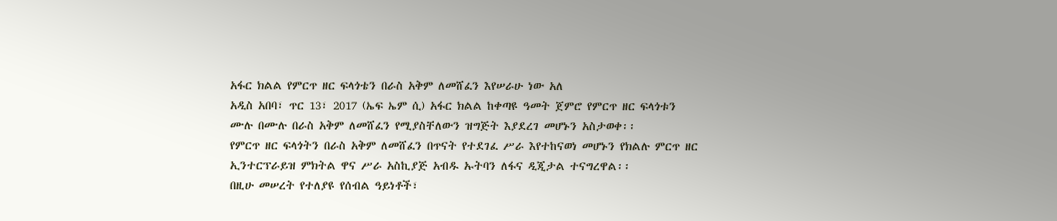አፋር ክልል የምርጥ ዘር ፍላጎቴን በራስ አቅም ለመሸፈን እየሠራሁ ነው አለ
አዲስ አበባ፣ ጥር 13፣ 2017 (ኤፍ ኤም ሲ) አፋር ክልል ከቀጣዩ ዓመት ጀምሮ የምርጥ ዘር ፍላጎቱን ሙሉ በሙሉ በራስ አቅም ለመሸፈን የሚያስቸለውን ዝግጅት እያደረገ መሆኑን አስታወቀ፡፡
የምርጥ ዘር ፍላጎትን በራስ አቅም ለመሸፈን በጥናት የተደገፈ ሥራ እየተከናወነ መሆኑን የክልሉ ምርጥ ዘር ኢንተርፕራይዝ ምክትል ዋና ሥራ አስኪያጅ አብዱ ኡትባን ለፋና ዲጂታል ተናግረዋል፡፡
በዚሁ መሠረት የተለያዩ የሰብል ዓይነቶች፣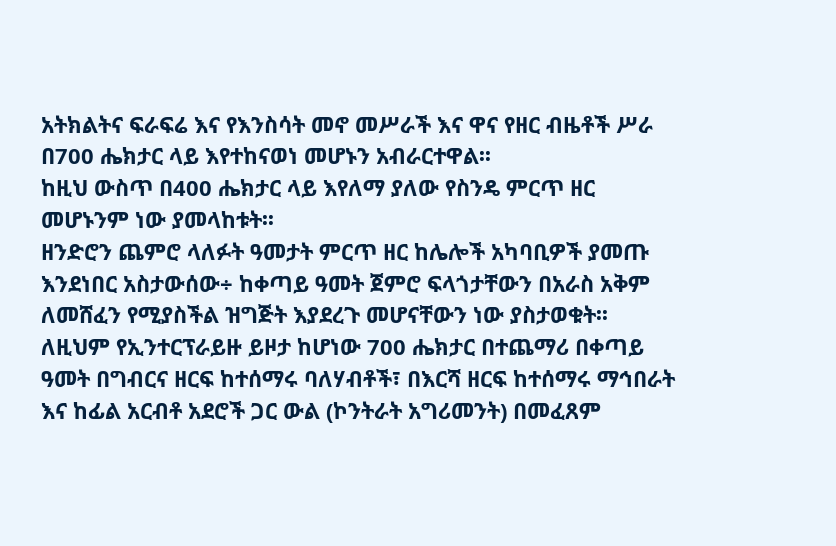አትክልትና ፍራፍሬ እና የእንስሳት መኖ መሥራች እና ዋና የዘር ብዜቶች ሥራ በ700 ሔክታር ላይ እየተከናወነ መሆኑን አብራርተዋል፡፡
ከዚህ ውስጥ በ400 ሔክታር ላይ እየለማ ያለው የስንዴ ምርጥ ዘር መሆኑንም ነው ያመላከቱት፡፡
ዘንድሮን ጨምሮ ላለፉት ዓመታት ምርጥ ዘር ከሌሎች አካባቢዎች ያመጡ እንደነበር አስታውሰው÷ ከቀጣይ ዓመት ጀምሮ ፍላጎታቸውን በአራስ አቅም ለመሸፈን የሚያስችል ዝግጅት እያደረጉ መሆናቸውን ነው ያስታወቁት፡፡
ለዚህም የኢንተርፕራይዙ ይዞታ ከሆነው 700 ሔክታር በተጨማሪ በቀጣይ ዓመት በግብርና ዘርፍ ከተሰማሩ ባለሃብቶች፣ በእርሻ ዘርፍ ከተሰማሩ ማኅበራት እና ከፊል አርብቶ አደሮች ጋር ውል (ኮንትራት አግሪመንት) በመፈጸም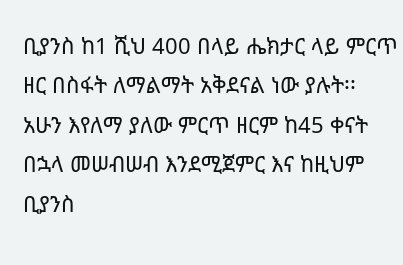ቢያንስ ከ1 ሺህ 400 በላይ ሔክታር ላይ ምርጥ ዘር በስፋት ለማልማት አቅደናል ነው ያሉት፡፡
አሁን እየለማ ያለው ምርጥ ዘርም ከ45 ቀናት በኋላ መሠብሠብ እንደሚጀምር እና ከዚህም ቢያንስ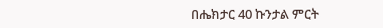በሔክታር 40 ኩንታል ምርት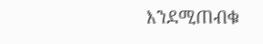እንደሚጠብቁ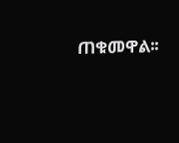ጠቁመዋል፡፡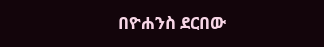በዮሐንስ ደርበው